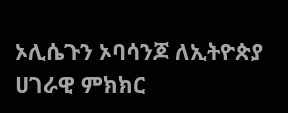ኦሊሴጉን ኦባሳንጆ ለኢትዮጵያ ሀገራዊ ምክክር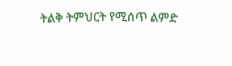ትልቅ ትምህርት የሚሰጥ ልምድ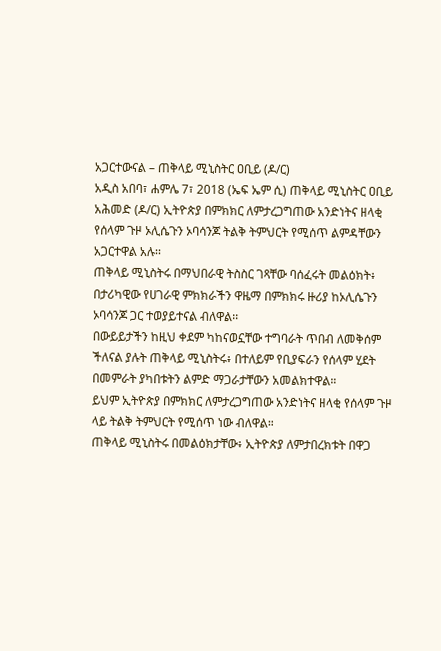አጋርተውናል – ጠቅላይ ሚኒስትር ዐቢይ (ዶ/ር)
አዲስ አበባ፣ ሐምሌ 7፣ 2018 (ኤፍ ኤም ሲ) ጠቅላይ ሚኒስትር ዐቢይ አሕመድ (ዶ/ር) ኢትዮጵያ በምክክር ለምታረጋግጠው አንድነትና ዘላቂ የሰላም ጉዞ ኦሊሴጉን ኦባሳንጆ ትልቅ ትምህርት የሚሰጥ ልምዳቸውን አጋርተዋል አሉ፡፡
ጠቅላይ ሚኒስትሩ በማህበራዊ ትስስር ገጻቸው ባሰፈሩት መልዕክት፥ በታሪካዊው የሀገራዊ ምክክራችን ዋዜማ በምክክሩ ዙሪያ ከኦሊሴጉን ኦባሳንጆ ጋር ተወያይተናል ብለዋል፡፡
በውይይታችን ከዚህ ቀደም ካከናወኗቸው ተግባራት ጥበብ ለመቅሰም ችለናል ያሉት ጠቅላይ ሚኒስትሩ፥ በተለይም የቢያፍራን የሰላም ሂደት በመምራት ያካበቱትን ልምድ ማጋራታቸውን አመልክተዋል።
ይህም ኢትዮጵያ በምክክር ለምታረጋግጠው አንድነትና ዘላቂ የሰላም ጉዞ ላይ ትልቅ ትምህርት የሚሰጥ ነው ብለዋል።
ጠቅላይ ሚኒስትሩ በመልዕክታቸው፥ ኢትዮጵያ ለምታበረክቱት በዋጋ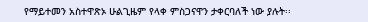የማይተመን አስተዋጽኦ ሁልጊዜም የላቀ ምስጋናዋን ታቀርባለች ነው ያሉት፡፡